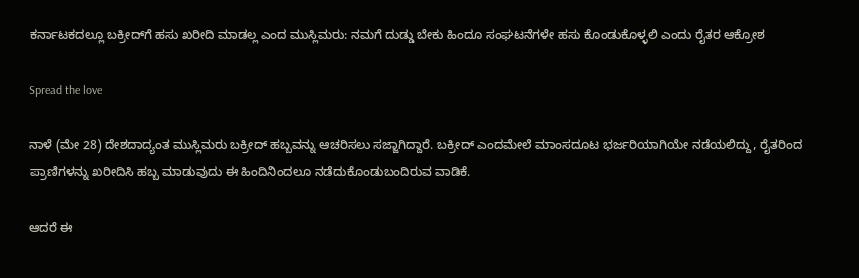ಕರ್ನಾಟಕದಲ್ಲೂ ಬಕ್ರೀದ್‌ಗೆ ಹಸು ಖರೀದಿ ಮಾಡಲ್ಲ ಎಂದ ಮುಸ್ಲಿಮರು: ನಮಗೆ ದುಡ್ಡು ಬೇಕು ಹಿಂದೂ ಸಂಘಟನೆಗಳೇ ಹಸು ಕೊಂಡುಕೊಳ್ಳಲಿ ಎಂದು ರೈತರ ಆಕ್ರೋಶ

Spread the love

ನಾಳೆ (ಮೇ 28) ದೇಶದಾದ್ಯಂತ ಮುಸ್ಲಿಮರು ಬಕ್ರೀದ್ ಹಬ್ಬವನ್ನು ಆಚರಿಸಲು ಸಜ್ಜಾಗಿದ್ದಾರೆ. ಬಕ್ರೀದ್ ಎಂದಮೇಲೆ ಮಾಂಸದೂಟ ಭರ್ಜರಿಯಾಗಿಯೇ ನಡೆಯಲಿದ್ದು, ರೈತರಿಂದ ಪ್ರಾಣಿಗಳನ್ನು ಖರೀದಿಸಿ ಹಬ್ಬ ಮಾಡುವುದು ಈ ಹಿಂದಿನಿಂದಲೂ ನಡೆದುಕೊಂಡುಬಂದಿರುವ ವಾಡಿಕೆ.

ಆದರೆ ಈ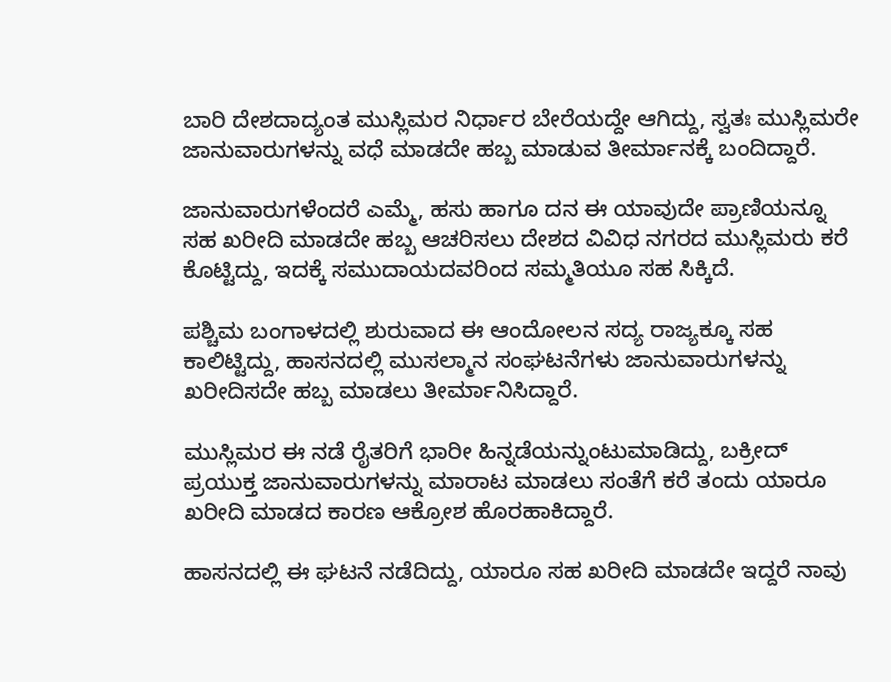ಬಾರಿ ದೇಶದಾದ್ಯಂತ ಮುಸ್ಲಿಮರ ನಿರ್ಧಾರ ಬೇರೆಯದ್ದೇ ಆಗಿದ್ದು, ಸ್ವತಃ ಮುಸ್ಲಿಮರೇ ಜಾನುವಾರುಗಳನ್ನು ವಧೆ ಮಾಡದೇ ಹಬ್ಬ ಮಾಡುವ ತೀರ್ಮಾನಕ್ಕೆ ಬಂದಿದ್ದಾರೆ.

ಜಾನುವಾರುಗಳೆಂದರೆ ಎಮ್ಮೆ, ಹಸು ಹಾಗೂ ದನ ಈ ಯಾವುದೇ ಪ್ರಾಣಿಯನ್ನೂ ಸಹ ಖರೀದಿ ಮಾಡದೇ ಹಬ್ಬ ಆಚರಿಸಲು ದೇಶದ ವಿವಿಧ ನಗರದ ಮುಸ್ಲಿಮರು ಕರೆ ಕೊಟ್ಟಿದ್ದು, ಇದಕ್ಕೆ ಸಮುದಾಯದವರಿಂದ ಸಮ್ಮತಿಯೂ ಸಹ ಸಿಕ್ಕಿದೆ.

ಪಶ್ಚಿಮ ಬಂಗಾಳದಲ್ಲಿ ಶುರುವಾದ ಈ ಆಂದೋಲನ ಸದ್ಯ ರಾಜ್ಯಕ್ಕೂ ಸಹ ಕಾಲಿಟ್ಟಿದ್ದು, ಹಾಸನದಲ್ಲಿ ಮುಸಲ್ಮಾನ ಸಂಘಟನೆಗಳು ಜಾನುವಾರುಗಳನ್ನು ಖರೀದಿಸದೇ ಹಬ್ಬ ಮಾಡಲು ತೀರ್ಮಾನಿಸಿದ್ದಾರೆ.

ಮುಸ್ಲಿಮರ ಈ ನಡೆ ರೈತರಿಗೆ ಭಾರೀ ಹಿನ್ನಡೆಯನ್ನುಂಟುಮಾಡಿದ್ದು, ಬಕ್ರೀದ್ ಪ್ರಯುಕ್ತ ಜಾನುವಾರುಗಳನ್ನು ಮಾರಾಟ ಮಾಡಲು ಸಂತೆಗೆ ಕರೆ ತಂದು ಯಾರೂ ಖರೀದಿ ಮಾಡದ ಕಾರಣ ಆಕ್ರೋಶ ಹೊರಹಾಕಿದ್ದಾರೆ.

ಹಾಸನದಲ್ಲಿ ಈ ಘಟನೆ ನಡೆದಿದ್ದು, ಯಾರೂ ಸಹ ಖರೀದಿ ಮಾಡದೇ ಇದ್ದರೆ ನಾವು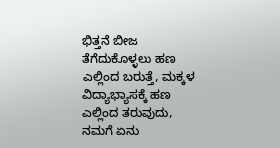ಭಿತ್ತನೆ ಬೀಜ ತೆಗೆದುಕೊಳ್ಳಲು ಹಣ ಎಲ್ಲಿಂದ ಬರುತ್ತೆ, ಮಕ್ಕಳ ವಿದ್ಯಾಭ್ಯಾಸಕ್ಕೆ ಹಣ ಎಲ್ಲಿಂದ ತರುವುದು, ನಮಗೆ ಏನು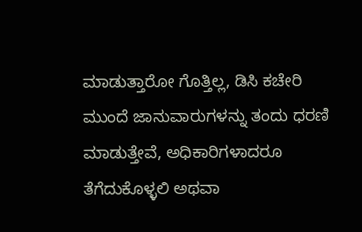ಮಾಡುತ್ತಾರೋ ಗೊತ್ತಿಲ್ಲ, ಡಿಸಿ ಕಚೇರಿ ಮುಂದೆ ಜಾನುವಾರುಗಳನ್ನು ತಂದು ಧರಣಿ ಮಾಡುತ್ತೇವೆ, ಅಧಿಕಾರಿಗಳಾದರೂ ತೆಗೆದುಕೊಳ್ಳಲಿ ಅಥವಾ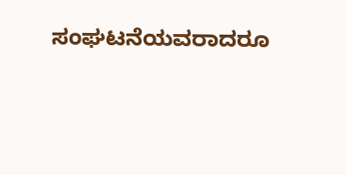ಸಂಘಟನೆಯವರಾದರೂ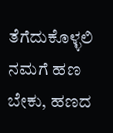ತೆಗೆದುಕೊಳ್ಳಲಿ ನಮಗೆ ಹಣ ಬೇಕು, ಹಣದ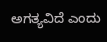ಅಗತ್ಯವಿದೆ ಎಂದು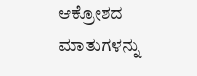ಆಕ್ರೋಶದ ಮಾತುಗಳನ್ನು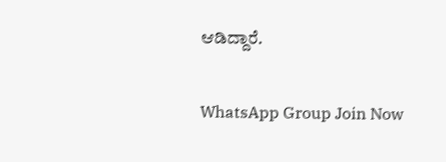ಆಡಿದ್ದಾರೆ.

WhatsApp Group Join Now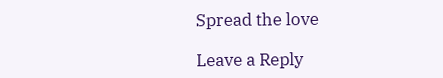Spread the love

Leave a Reply